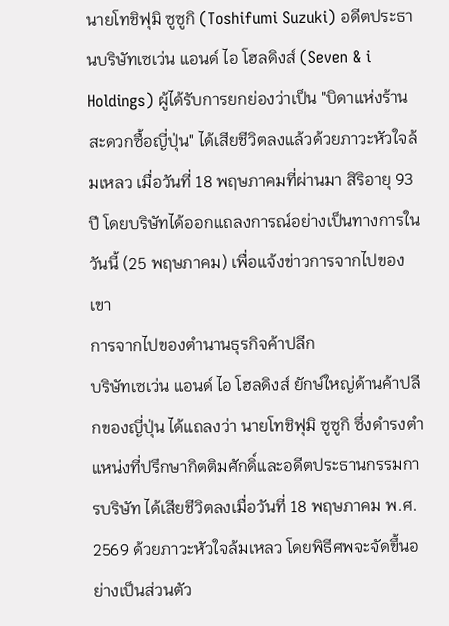นายโทชิฟุมิ ซูซูกิ (Toshifumi Suzuki) อดีตประธานบริษัทเซเว่น แอนด์ ไอ โฮลดิงส์ (Seven & i Holdings) ผู้ได้รับการยกย่องว่าเป็น "บิดาแห่งร้านสะดวกซื้อญี่ปุ่น" ได้เสียชีวิตลงแล้วด้วยภาวะหัวใจล้มเหลว เมื่อวันที่ 18 พฤษภาคมที่ผ่านมา สิริอายุ 93 ปี โดยบริษัทได้ออกแถลงการณ์อย่างเป็นทางการในวันนี้ (25 พฤษภาคม) เพื่อแจ้งข่าวการจากไปของเขา
การจากไปของตำนานธุรกิจค้าปลีก
บริษัทเซเว่น แอนด์ ไอ โฮลดิงส์ ยักษ์ใหญ่ด้านค้าปลีกของญี่ปุ่น ได้แถลงว่า นายโทชิฟุมิ ซูซูกิ ซึ่งดำรงตำแหน่งที่ปรึกษากิตติมศักดิ์และอดีตประธานกรรมการบริษัท ได้เสียชีวิตลงเมื่อวันที่ 18 พฤษภาคม พ.ศ. 2569 ด้วยภาวะหัวใจล้มเหลว โดยพิธีศพจะจัดขึ้นอย่างเป็นส่วนตัว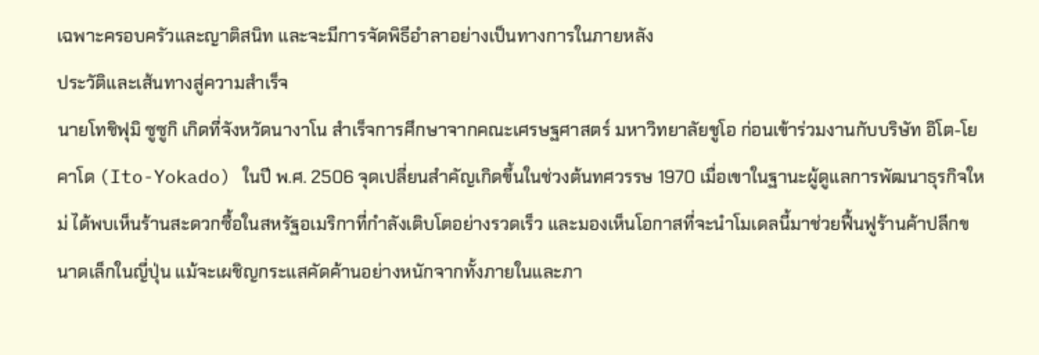เฉพาะครอบครัวและญาติสนิท และจะมีการจัดพิธีอำลาอย่างเป็นทางการในภายหลัง
ประวัติและเส้นทางสู่ความสำเร็จ
นายโทชิฟุมิ ซูซูกิ เกิดที่จังหวัดนางาโน สำเร็จการศึกษาจากคณะเศรษฐศาสตร์ มหาวิทยาลัยชูโอ ก่อนเข้าร่วมงานกับบริษัท อิโต-โยคาโด (Ito-Yokado) ในปี พ.ศ. 2506 จุดเปลี่ยนสำคัญเกิดขึ้นในช่วงต้นทศวรรษ 1970 เมื่อเขาในฐานะผู้ดูแลการพัฒนาธุรกิจใหม่ ได้พบเห็นร้านสะดวกซื้อในสหรัฐอเมริกาที่กำลังเติบโตอย่างรวดเร็ว และมองเห็นโอกาสที่จะนำโมเดลนี้มาช่วยฟื้นฟูร้านค้าปลีกขนาดเล็กในญี่ปุ่น แม้จะเผชิญกระแสคัดค้านอย่างหนักจากทั้งภายในและภา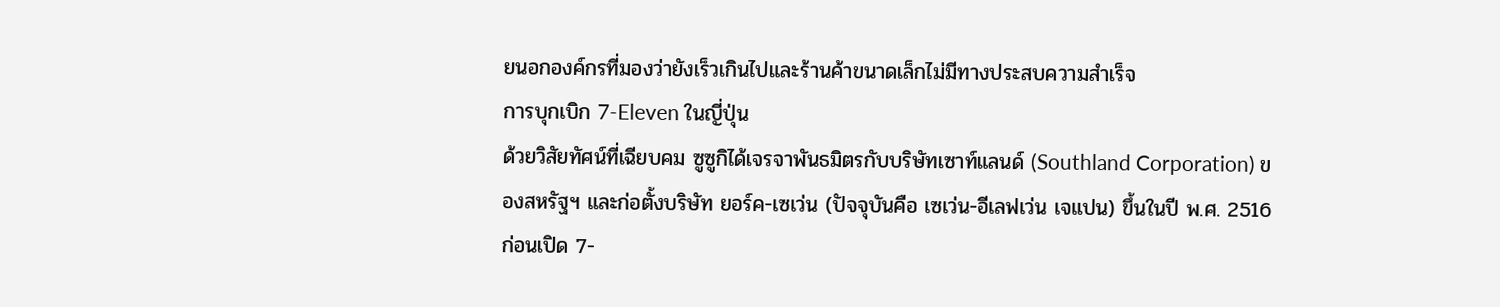ยนอกองค์กรที่มองว่ายังเร็วเกินไปและร้านค้าขนาดเล็กไม่มีทางประสบความสำเร็จ
การบุกเบิก 7-Eleven ในญี่ปุ่น
ด้วยวิสัยทัศน์ที่เฉียบคม ซูซูกิได้เจรจาพันธมิตรกับบริษัทเซาท์แลนด์ (Southland Corporation) ของสหรัฐฯ และก่อตั้งบริษัท ยอร์ค-เซเว่น (ปัจจุบันคือ เซเว่น-อีเลฟเว่น เจแปน) ขึ้นในปี พ.ศ. 2516 ก่อนเปิด 7-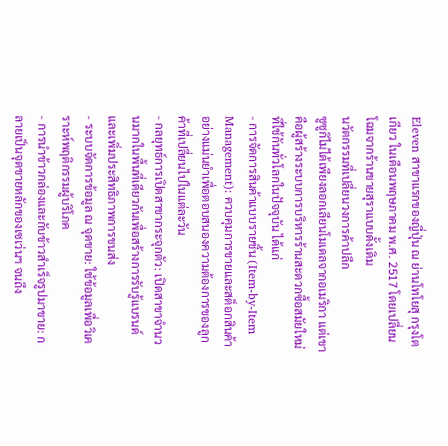Eleven สาขาแรกของญี่ปุ่น ณ ย่านโทโยสุ กรุงโตเกียว ในเดือนพฤษภาคม พ.ศ. 2517 โดยเปลี่ยนโฉมจากร้านขายสุราแบบดั้งเดิม
นวัตกรรมที่เปลี่ยนวงการค้าปลีก
ซูซูกิไม่ได้เพียงลอกเลียนโมเดลจากอเมริกา แต่เขาคือผู้สร้างระบบการบริหารร้านสะดวกซื้อสมัยใหม่ที่ใช้กันทั่วโลกในปัจจุบัน ได้แก่
- การจัดการสินค้าแบบรายชิ้น (Item-by-Item Management): ควบคุมการขายและสต็อกสินค้าอย่างแม่นยำเพื่อตอบสนองความต้องการของลูกค้าที่เปลี่ยนไปในแต่ละวัน
- กลยุทธ์การเปิดสาขากระจุกตัว: เปิดสาขาจำนวนมากในพื้นที่เดียวกันเพื่อสร้างการรับรู้แบรนด์และเพิ่มประสิทธิภาพการขนส่ง
- ระบบจัดการข้อมูล ณ จุดขาย: ใช้ข้อมูลเพื่อวิเคราะห์พฤติกรรมผู้บริโภค
- การนำข้าวกล่องและกับข้าวสำเร็จรูปมาขาย: กลายเป็นจุดขายหลักของเซเว่นฯ จนถึง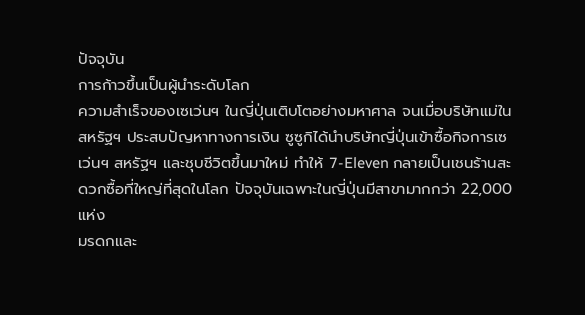ปัจจุบัน
การก้าวขึ้นเป็นผู้นำระดับโลก
ความสำเร็จของเซเว่นฯ ในญี่ปุ่นเติบโตอย่างมหาศาล จนเมื่อบริษัทแม่ในสหรัฐฯ ประสบปัญหาทางการเงิน ซูซูกิได้นำบริษัทญี่ปุ่นเข้าซื้อกิจการเซเว่นฯ สหรัฐฯ และชุบชีวิตขึ้นมาใหม่ ทำให้ 7-Eleven กลายเป็นเชนร้านสะดวกซื้อที่ใหญ่ที่สุดในโลก ปัจจุบันเฉพาะในญี่ปุ่นมีสาขามากกว่า 22,000 แห่ง
มรดกและ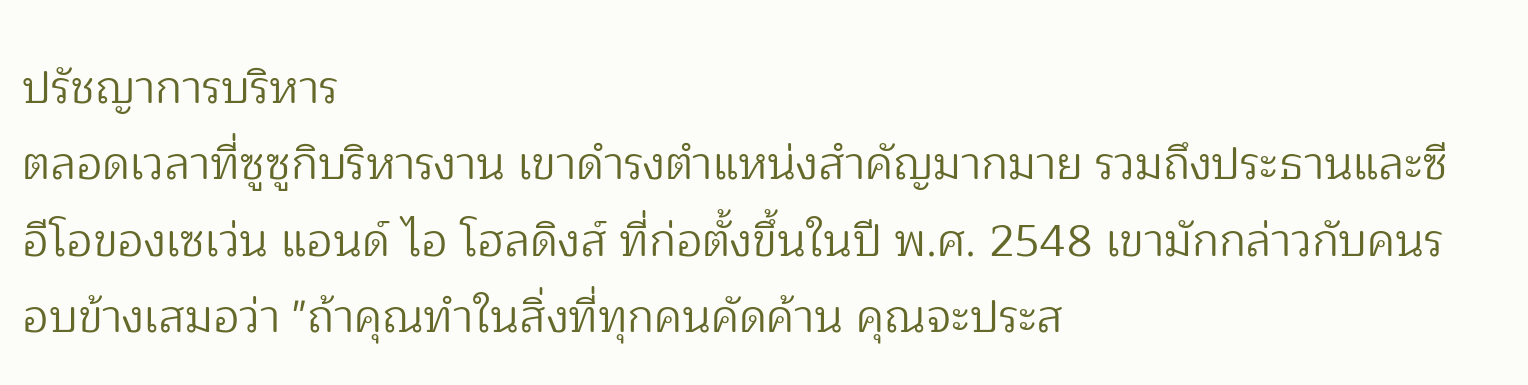ปรัชญาการบริหาร
ตลอดเวลาที่ซูซูกิบริหารงาน เขาดำรงตำแหน่งสำคัญมากมาย รวมถึงประธานและซีอีโอของเซเว่น แอนด์ ไอ โฮลดิงส์ ที่ก่อตั้งขึ้นในปี พ.ศ. 2548 เขามักกล่าวกับคนรอบข้างเสมอว่า "ถ้าคุณทำในสิ่งที่ทุกคนคัดค้าน คุณจะประส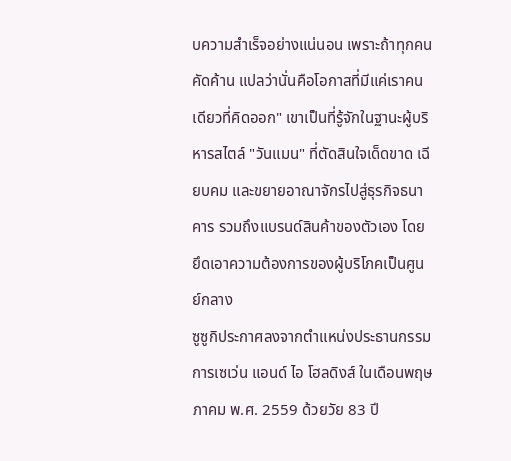บความสำเร็จอย่างแน่นอน เพราะถ้าทุกคนคัดค้าน แปลว่านั่นคือโอกาสที่มีแค่เราคนเดียวที่คิดออก" เขาเป็นที่รู้จักในฐานะผู้บริหารสไตล์ "วันแมน" ที่ตัดสินใจเด็ดขาด เฉียบคม และขยายอาณาจักรไปสู่ธุรกิจธนาคาร รวมถึงแบรนด์สินค้าของตัวเอง โดยยึดเอาความต้องการของผู้บริโภคเป็นศูนย์กลาง
ซูซูกิประกาศลงจากตำแหน่งประธานกรรมการเซเว่น แอนด์ ไอ โฮลดิงส์ ในเดือนพฤษภาคม พ.ศ. 2559 ด้วยวัย 83 ปี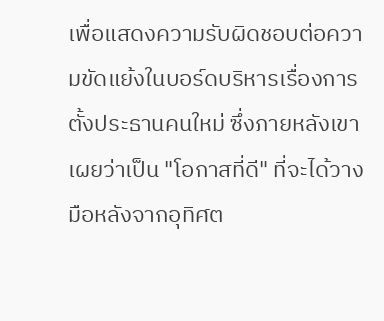เพื่อแสดงความรับผิดชอบต่อความขัดแย้งในบอร์ดบริหารเรื่องการตั้งประธานคนใหม่ ซึ่งภายหลังเขาเผยว่าเป็น "โอกาสที่ดี" ที่จะได้วางมือหลังจากอุทิศต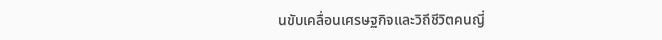นขับเคลื่อนเศรษฐกิจและวิถีชีวิตคนญี่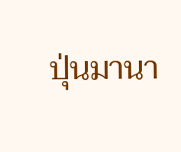ปุ่นมานา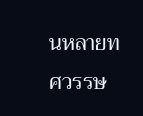นหลายทศวรรษ